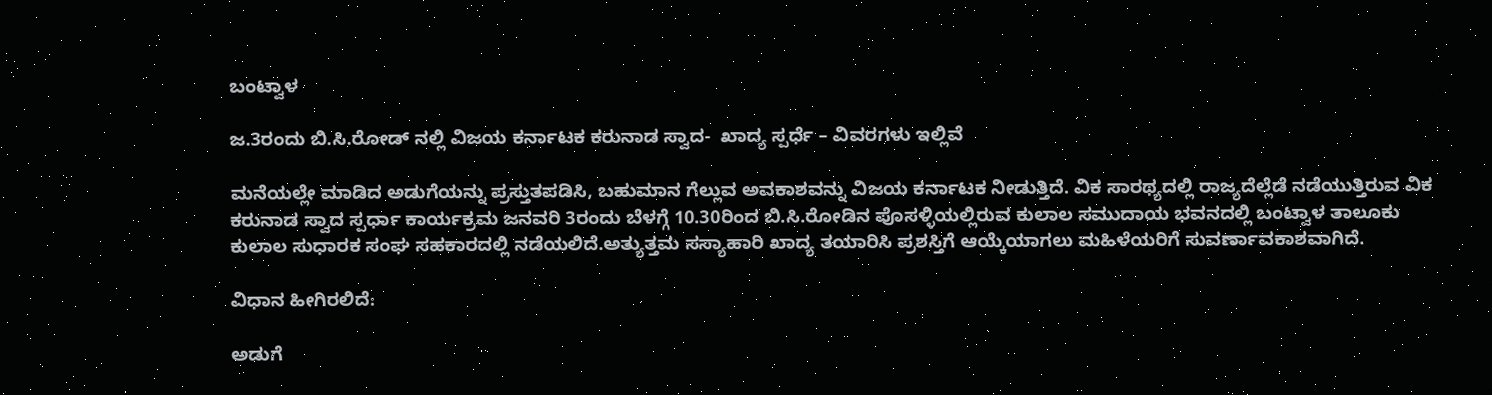ಬಂಟ್ವಾಳ

ಜ.3ರಂದು ಬಿ.ಸಿ.ರೋಡ್ ನಲ್ಲಿ ವಿಜಯ ಕರ್ನಾಟಕ ಕರುನಾಡ ಸ್ವಾದ-  ಖಾದ್ಯ ಸ್ಪರ್ಧೆ – ವಿವರಗಳು ಇಲ್ಲಿವೆ

ಮನೆಯಲ್ಲೇ ಮಾಡಿದ ಅಡುಗೆಯನ್ನು ಪ್ರಸ್ತುತಪಡಿಸಿ, ಬಹುಮಾನ ಗೆಲ್ಲುವ ಅವಕಾಶವನ್ನು ವಿಜಯ ಕರ್ನಾಟಕ ನೀಡುತ್ತಿದೆ. ವಿಕ ಸಾರಥ್ಯದಲ್ಲಿ ರಾಜ್ಯದೆಲ್ಲೆಡೆ ನಡೆಯುತ್ತಿರುವ ವಿಕ ಕರುನಾಡ ಸ್ವಾದ ಸ್ಪರ್ಧಾ ಕಾರ್ಯಕ್ರಮ ಜನವರಿ 3ರಂದು ಬೆಳಗ್ಗೆ 10.30ರಿಂದ ಬಿ.ಸಿ.ರೋಡಿನ ಪೊಸಳ್ಳಿಯಲ್ಲಿರುವ ಕುಲಾಲ ಸಮುದಾಯ ಭವನದಲ್ಲಿ ಬಂಟ್ವಾಳ ತಾಲೂಕು ಕುಲಾಲ ಸುಧಾರಕ ಸಂಘ ಸಹಕಾರದಲ್ಲಿ ನಡೆಯಲಿದೆ.ಅತ್ಯುತ್ತಮ ಸಸ್ಯಾಹಾರಿ ಖಾದ್ಯ ತಯಾರಿಸಿ ಪ್ರಶಸ್ತಿಗೆ ಆಯ್ಕೆಯಾಗಲು ಮಹಿಳೆಯರಿಗೆ ಸುವರ್ಣಾವಕಾಶವಾಗಿದೆ.

ವಿಧಾನ ಹೀಗಿರಲಿದೆ:

ಅಡುಗೆ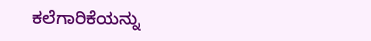ಕಲೆಗಾರಿಕೆಯನ್ನು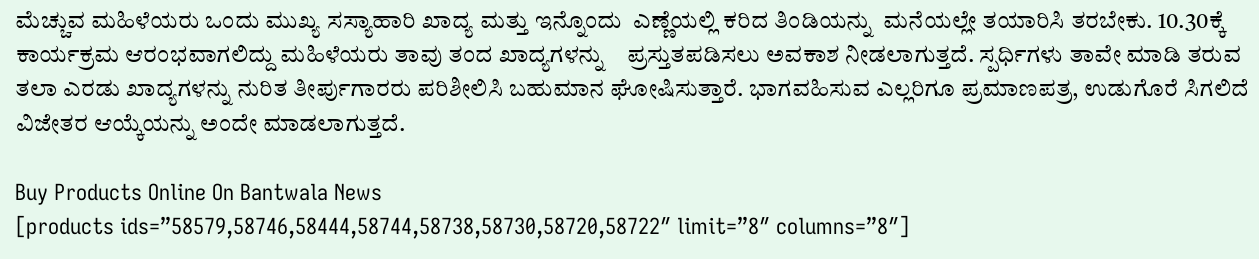ಮೆಚ್ಚುವ ಮಹಿಳೆಯರು ಒಂದು ಮುಖ್ಯ ಸಸ್ಯಾಹಾರಿ ಖಾದ್ಯ ಮತ್ತು ಇನ್ನೊಂದು  ಎಣ್ಣೆಯಲ್ಲಿ ಕರಿದ ತಿಂಡಿಯನ್ನು  ಮನೆಯಲ್ಲೇ ತಯಾರಿಸಿ ತರಬೇಕು. 10.30ಕ್ಕೆ ಕಾರ್ಯಕ್ರಮ ಆರಂಭವಾಗಲಿದ್ದು ಮಹಿಳೆಯರು ತಾವು ತಂದ ಖಾದ್ಯಗಳನ್ನು    ಪ್ರಸ್ತುತಪಡಿಸಲು ಅವಕಾಶ ನೀಡಲಾಗುತ್ತದೆ. ಸ್ಪರ್ಧಿಗಳು ತಾವೇ ಮಾಡಿ ತರುವ ತಲಾ ಎರಡು ಖಾದ್ಯಗಳನ್ನು ನುರಿತ ತೀರ್ಪುಗಾರರು ಪರಿಶೀಲಿಸಿ ಬಹುಮಾನ ಘೋಷಿಸುತ್ತಾರೆ. ಭಾಗವಹಿಸುವ ಎಲ್ಲರಿಗೂ ಪ್ರಮಾಣಪತ್ರ, ಉಡುಗೊರೆ ಸಿಗಲಿದೆ  ವಿಜೇತರ ಆಯ್ಕೆಯನ್ನು ಅಂದೇ ಮಾಡಲಾಗುತ್ತದೆ.

Buy Products Online On Bantwala News
[products ids=”58579,58746,58444,58744,58738,58730,58720,58722″ limit=”8″ columns=”8″]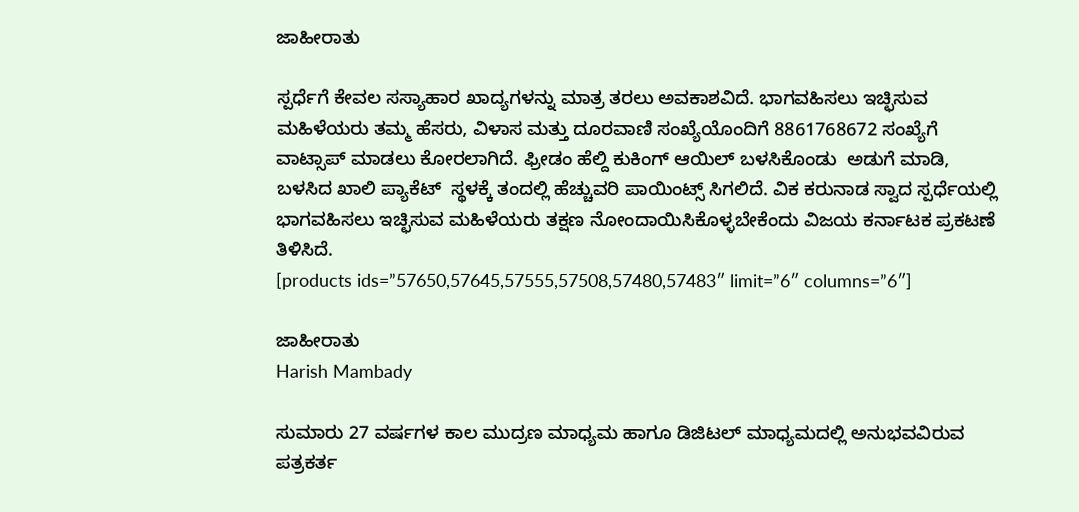ಜಾಹೀರಾತು

ಸ್ಪರ್ಧೆಗೆ ಕೇವಲ ಸಸ್ಯಾಹಾರ ಖಾದ್ಯಗಳನ್ನು ಮಾತ್ರ ತರಲು ಅವಕಾಶವಿದೆ. ಭಾಗವಹಿಸಲು ಇಚ್ಛಿಸುವ ಮಹಿಳೆಯರು ತಮ್ಮ ಹೆಸರು, ವಿಳಾಸ ಮತ್ತು ದೂರವಾಣಿ ಸಂಖ್ಯೆಯೊಂದಿಗೆ 8861768672 ಸಂಖ್ಯೆಗೆ ವಾಟ್ಸಾಪ್ ಮಾಡಲು ಕೋರಲಾಗಿದೆ. ಫ್ರೀಡಂ ಹೆಲ್ದಿ ಕುಕಿಂಗ್ ಆಯಿಲ್ ಬಳಸಿಕೊಂಡು  ಅಡುಗೆ ಮಾಡಿ, ಬಳಸಿದ ಖಾಲಿ ಪ್ಯಾಕೆಟ್  ಸ್ಥಳಕ್ಕೆ ತಂದಲ್ಲಿ ಹೆಚ್ಚುವರಿ ಪಾಯಿಂಟ್ಸ್ ಸಿಗಲಿದೆ. ವಿಕ ಕರುನಾಡ ಸ್ವಾದ ಸ್ಪರ್ಧೆಯಲ್ಲಿ ಭಾಗವಹಿಸಲು ಇಚ್ಛಿಸುವ ಮಹಿಳೆಯರು ತಕ್ಷಣ ನೋಂದಾಯಿಸಿಕೊಳ್ಳಬೇಕೆಂದು ವಿಜಯ ಕರ್ನಾಟಕ ಪ್ರಕಟಣೆ ತಿಳಿಸಿದೆ.
[products ids=”57650,57645,57555,57508,57480,57483″ limit=”6″ columns=”6″]

ಜಾಹೀರಾತು
Harish Mambady

ಸುಮಾರು 27 ವರ್ಷಗಳ ಕಾಲ ಮುದ್ರಣ ಮಾಧ್ಯಮ ಹಾಗೂ ಡಿಜಿಟಲ್ ಮಾಧ್ಯಮದಲ್ಲಿ ಅನುಭವವಿರುವ ಪತ್ರಕರ್ತ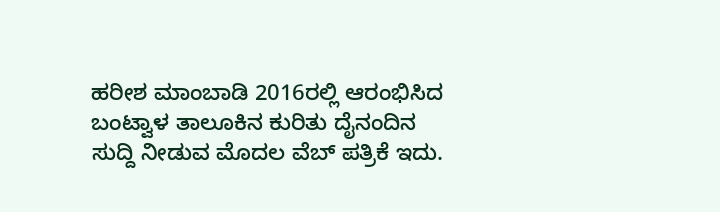ಹರೀಶ ಮಾಂಬಾಡಿ 2016ರಲ್ಲಿ ಆರಂಭಿಸಿದ ಬಂಟ್ವಾಳ ತಾಲೂಕಿನ ಕುರಿತು ದೈನಂದಿನ ಸುದ್ದಿ ನೀಡುವ ಮೊದಲ ವೆಬ್ ಪತ್ರಿಕೆ ಇದು.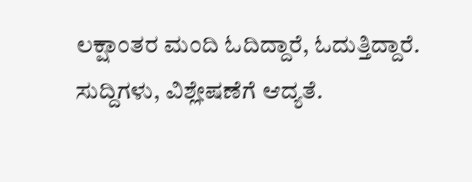ಲಕ್ಷಾಂತರ ಮಂದಿ ಓದಿದ್ದಾರೆ, ಓದುತ್ತಿದ್ದಾರೆ. ಸುದ್ದಿಗಳು, ವಿಶ್ಲೇಷಣೆಗೆ ಆದ್ಯತೆ.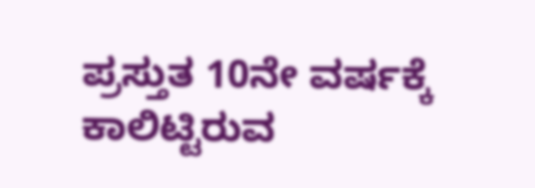ಪ್ರಸ್ತುತ 10ನೇ ವರ್ಷಕ್ಕೆ ಕಾಲಿಟ್ಟಿರುವ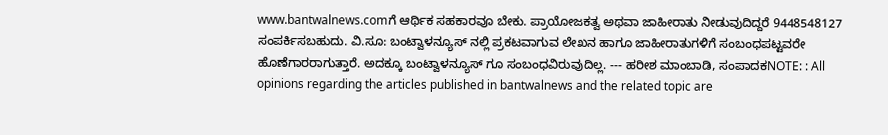www.bantwalnews.comಗೆ ಆರ್ಥಿಕ ಸಹಕಾರವೂ ಬೇಕು. ಪ್ರಾಯೋಜಕತ್ವ ಅಥವಾ ಜಾಹೀರಾತು ನೀಡುವುದಿದ್ದರೆ 9448548127 ಸಂಪರ್ಕಿಸಬಹುದು. ವಿ.ಸೂ: ಬಂಟ್ವಾಳನ್ಯೂಸ್ ನಲ್ಲಿ ಪ್ರಕಟವಾಗುವ ಲೇಖನ ಹಾಗೂ ಜಾಹೀರಾತುಗಳಿಗೆ ಸಂಬಂಧಪಟ್ಟವರೇ ಹೊಣೆಗಾರರಾಗುತ್ತಾರೆ. ಅದಕ್ಕೂ ಬಂಟ್ವಾಳನ್ಯೂಸ್ ಗೂ ಸಂಬಂಧವಿರುವುದಿಲ್ಲ. --- ಹರೀಶ ಮಾಂಬಾಡಿ, ಸಂಪಾದಕNOTE: : All opinions regarding the articles published in bantwalnews and the related topic are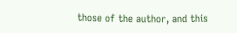those of the author, and this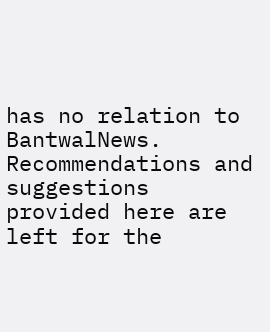has no relation to BantwalNews. Recommendations and suggestions provided here are left for the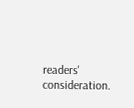readers' consideration.